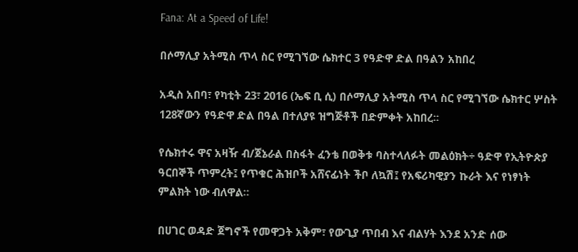Fana: At a Speed of Life!

በሶማሊያ አትሚስ ጥላ ስር የሚገኘው ሴክተር 3 የዓድዋ ድል በዓልን አከበረ

አዲስ አበባ፣ የካቲት 23፣ 2016 (ኤፍ ቢ ሲ) በሶማሊያ አትሚስ ጥላ ስር የሚገኘው ሴክተር ሦስት 128ኛውን የዓድዋ ድል በዓል በተለያዩ ዝግጅቶች በድምቀት አከበረ፡፡

የሴክተሩ ዋና አዛዥ ብ/ጀኔራል በስፋት ፈንቴ በወቅቱ ባስተላለፉት መልዕክት÷ ዓድዋ የኢትዮጵያ ዓርበኞች ጥምረት፤ የጥቁር ሕዝቦች አሸናፊነት ችቦ ለኳሽ፤ የአፍሪካዊያን ኩራት እና የነፃነት ምልክት ነው ብለዋል።

በሀገር ወዳድ ጀግኖች የመዋጋት አቅም፣ የውጊያ ጥበብ እና ብልሃት እንደ አንድ ሰው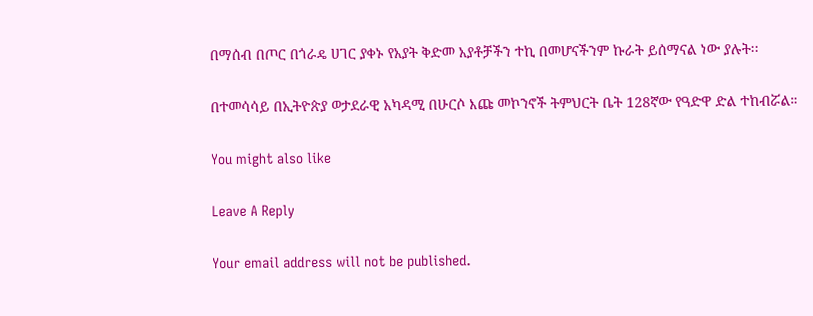በማሰብ በጦር በጎራዴ ሀገር ያቀኑ የአያት ቅድመ አያቶቻችን ተኪ በመሆናችንም ኩራት ይሰማናል ነው ያሉት፡፡

በተመሳሳይ በኢትዮጵያ ወታደራዊ አካዳሚ በሁርሶ እጩ መኮንኖች ትምህርት ቤት 128ኛው የዓድዋ ድል ተከብሯል።

You might also like

Leave A Reply

Your email address will not be published.